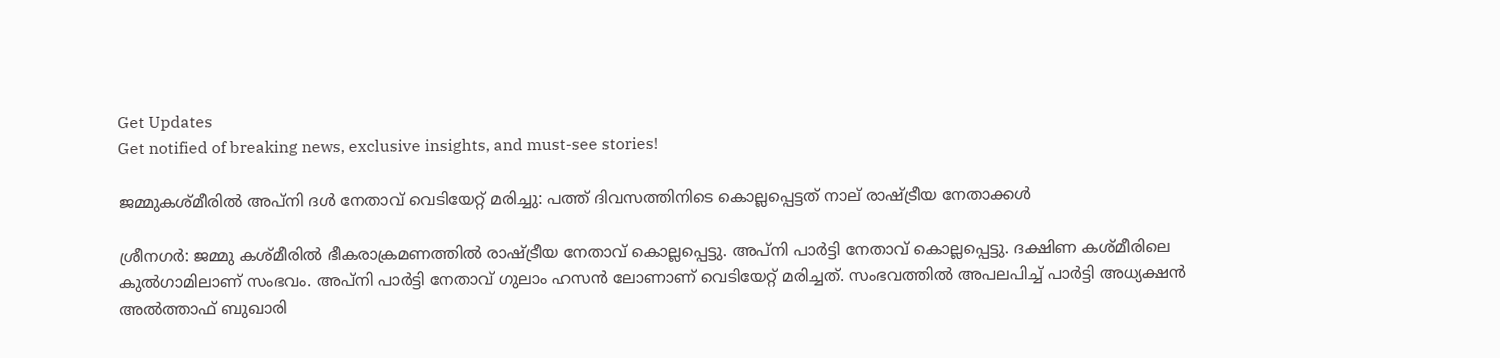Get Updates
Get notified of breaking news, exclusive insights, and must-see stories!

ജമ്മുകശ്മീരിൽ അപ്നി ദൾ നേതാവ് വെടിയേറ്റ് മരിച്ചു: പത്ത് ദിവസത്തിനിടെ കൊല്ലപ്പെട്ടത് നാല് രാഷ്ട്രീയ നേതാക്കൾ

ശ്രീനഗർ: ജമ്മു കശ്മീരിൽ ഭീകരാക്രമണത്തിൽ രാഷ്ട്രീയ നേതാവ് കൊല്ലപ്പെട്ടു. അപ്നി പാർട്ടി നേതാവ് കൊല്ലപ്പെട്ടു. ദക്ഷിണ കശ്മീരിലെ കുൽഗാമിലാണ് സംഭവം. അപ്നി പാർട്ടി നേതാവ് ഗുലാം ഹസൻ ലോണാണ് വെടിയേറ്റ് മരിച്ചത്. സംഭവത്തിൽ അപലപിച്ച് പാർട്ടി അധ്യക്ഷൻ അൽത്താഫ് ബുഖാരി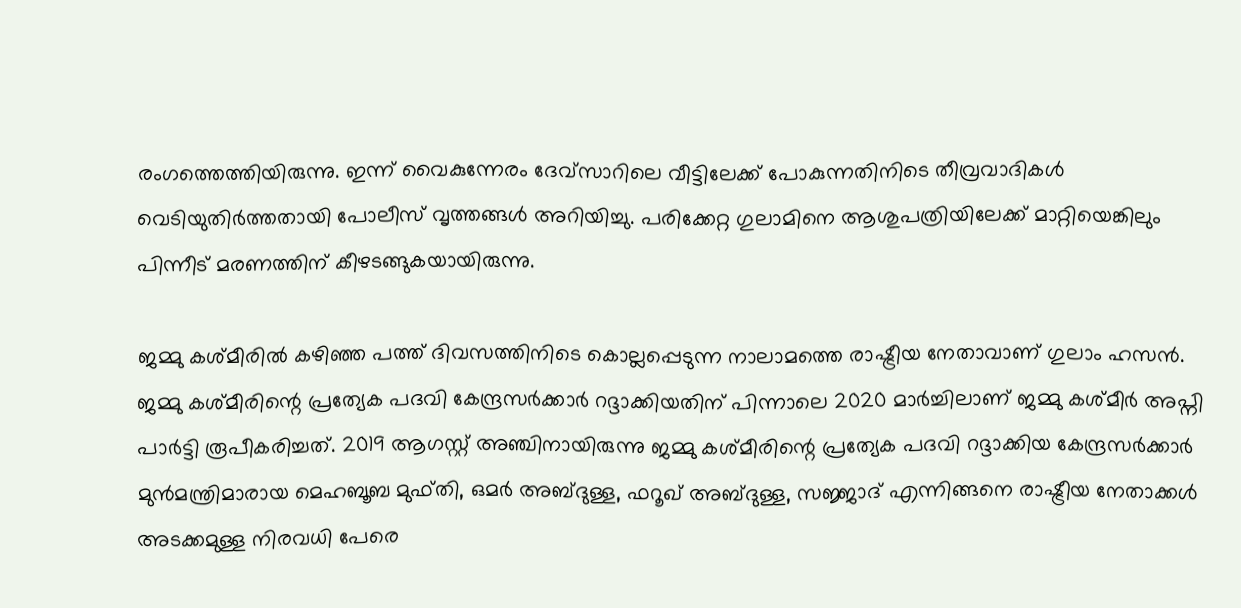രംഗത്തെത്തിയിരുന്നു. ഇന്ന് വൈകുന്നേരം ദേവ്സാറിലെ വീട്ടിലേക്ക് പോകുന്നതിനിടെ തീവ്രവാദികൾ വെടിയുതിർത്തതായി പോലീസ് വൃത്തങ്ങൾ അറിയിച്ചു. പരിക്കേറ്റ ഗുലാമിനെ ആശുപത്രിയിലേക്ക് മാറ്റിയെങ്കിലും പിന്നീട് മരണത്തിന് കീഴടങ്ങുകയായിരുന്നു.

ജമ്മു കശ്മീരിൽ കഴിഞ്ഞ പത്ത് ദിവസത്തിനിടെ കൊല്ലപ്പെടുന്ന നാലാമത്തെ രാഷ്ട്രീയ നേതാവാണ് ഗുലാം ഹസൻ. ജമ്മു കശ്മീരിന്റെ പ്രത്യേക പദവി കേന്ദ്രസർക്കാർ റദ്ദാക്കിയതിന് പിന്നാലെ 2020 മാർച്ചിലാണ് ജമ്മു കശ്മീർ അപ്നി പാർട്ടി രൂപീകരിച്ചത്. 2019 ആഗസ്റ്റ് അഞ്ചിനായിരുന്നു ജമ്മു കശ്മീരിന്റെ പ്രത്യേക പദവി റദ്ദാക്കിയ കേന്ദ്രസർക്കാർ മുൻമന്ത്രിമാരായ മെഹബൂബ മുഫ്തി, ഒമർ അബ്ദുള്ള, ഫറൂഖ് അബ്ദുള്ള, സജ്ജാദ് എന്നിങ്ങനെ രാഷ്ട്രീയ നേതാക്കൾ അടക്കമുള്ള നിരവധി പേരെ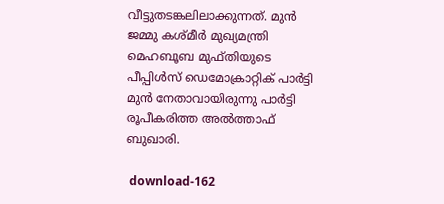വീട്ടുതടങ്കലിലാക്കുന്നത്. മുൻ ജമ്മു കശ്മീർ മുഖ്യമന്ത്രി മെഹബൂബ മുഫ്തിയുടെ പീപ്പിൾസ് ഡെമോക്രാറ്റിക് പാർട്ടി മുൻ നേതാവായിരുന്നു പാർട്ടി രൂപീകരിത്ത അൽത്താഫ് ബുഖാരി.

 download-162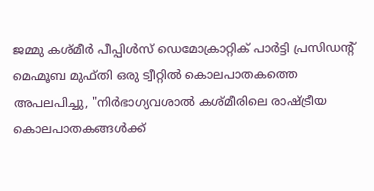ജമ്മു കശ്മീർ പീപ്പിൾസ് ഡെമോക്രാറ്റിക് പാർട്ടി പ്രസിഡന്റ് മെഹ്മൂബ മുഫ്തി ഒരു ട്വീറ്റിൽ കൊലപാതകത്തെ അപലപിച്ചു, "നിർഭാഗ്യവശാൽ കശ്മീരിലെ രാഷ്ട്രീയ കൊലപാതകങ്ങൾക്ക്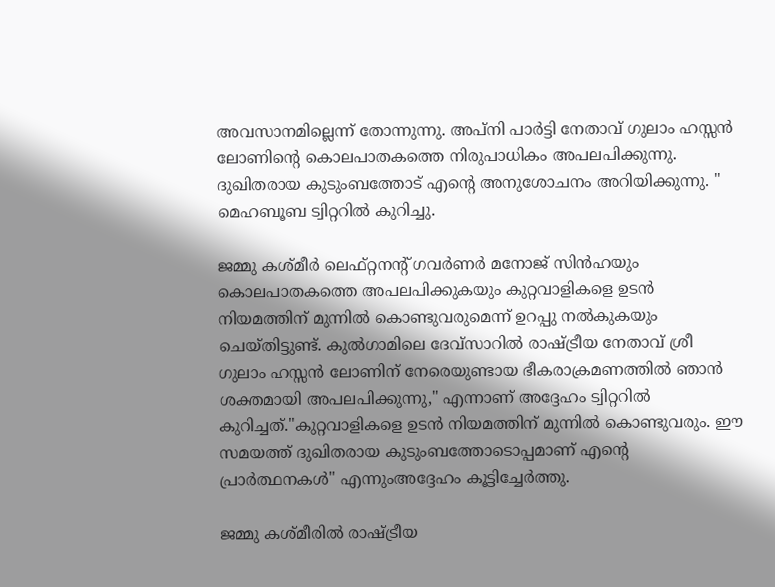അവസാനമില്ലെന്ന് തോന്നുന്നു. അപ്നി പാർട്ടി നേതാവ് ഗുലാം ഹസ്സൻ ലോണിന്റെ കൊലപാതകത്തെ നിരുപാധികം അപലപിക്കുന്നു. ദുഖിതരായ കുടുംബത്തോട് എന്റെ അനുശോചനം അറിയിക്കുന്നു. " മെഹബൂബ ട്വിറ്ററിൽ കുറിച്ചു.

ജമ്മു കശ്മീർ ലെഫ്റ്റനന്റ് ഗവർണർ മനോജ് സിൻഹയും കൊലപാതകത്തെ അപലപിക്കുകയും കുറ്റവാളികളെ ഉടൻ നിയമത്തിന് മുന്നിൽ കൊണ്ടുവരുമെന്ന് ഉറപ്പു നൽകുകയും ചെയ്തിട്ടുണ്ട്. കുൽഗാമിലെ ദേവ്‌സാറിൽ രാഷ്ട്രീയ നേതാവ് ശ്രീ ഗുലാം ഹസ്സൻ ലോണിന് നേരെയുണ്ടായ ഭീകരാക്രമണത്തിൽ ഞാൻ ശക്തമായി അപലപിക്കുന്നു," എന്നാണ് അദ്ദേഹം ട്വിറ്ററിൽ കുറിച്ചത്."കുറ്റവാളികളെ ഉടൻ നിയമത്തിന് മുന്നിൽ കൊണ്ടുവരും. ഈ സമയത്ത് ദുഖിതരായ കുടുംബത്തോടൊപ്പമാണ് എന്റെ പ്രാർത്ഥനകൾ" എന്നുംഅദ്ദേഹം കൂട്ടിച്ചേർത്തു.

ജമ്മു കശ്മീരിൽ രാഷ്ട്രീയ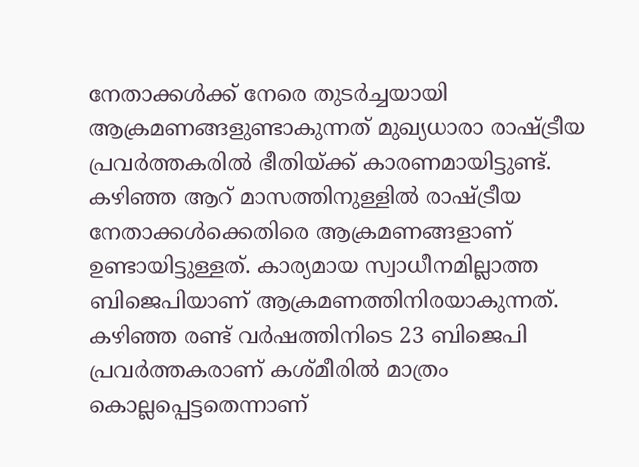നേതാക്കൾക്ക് നേരെ തുടർച്ചയായി ആക്രമണങ്ങളുണ്ടാകുന്നത് മുഖ്യധാരാ രാഷ്ട്രീയ പ്രവർത്തകരിൽ ഭീതിയ്ക്ക് കാരണമായിട്ടുണ്ട്. കഴിഞ്ഞ ആറ് മാസത്തിനുള്ളിൽ രാഷ്ട്രീയ നേതാക്കൾക്കെതിരെ ആക്രമണങ്ങളാണ് ഉണ്ടായിട്ടുള്ളത്. കാര്യമായ സ്വാധീനമില്ലാത്ത ബിജെപിയാണ് ആക്രമണത്തിനിരയാകുന്നത്. കഴിഞ്ഞ രണ്ട് വർഷത്തിനിടെ 23 ബിജെപി പ്രവർത്തകരാണ് കശ്മീരിൽ മാത്രം കൊല്ലപ്പെട്ടതെന്നാണ്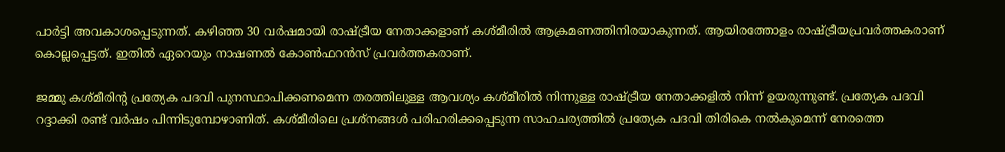പാർട്ടി അവകാശപ്പെടുന്നത്. കഴിഞ്ഞ 30 വർഷമായി രാഷ്ട്രീയ നേതാക്കളാണ് കശ്മീരിൽ ആക്രമണത്തിനിരയാകുന്നത്. ആയിരത്തോളം രാഷ്ട്രീയപ്രവർത്തകരാണ് കൊല്ലപ്പെട്ടത്. ഇതിൽ ഏറെയും നാഷണൽ കോൺഫറൻസ് പ്രവർത്തകരാണ്.

ജമ്മു കശ്മീരിന്റ പ്രത്യേക പദവി പുനസ്ഥാപിക്കണമെന്ന തരത്തിലുള്ള ആവശ്യം കശ്മീരിൽ നിന്നുള്ള രാഷ്ട്രീയ നേതാക്കളിൽ നിന്ന് ഉയരുന്നുണ്ട്. പ്രത്യേക പദവി റദ്ദാക്കി രണ്ട് വർഷം പിന്നിടുമ്പോഴാണിത്. കശ്മീരിലെ പ്രശ്നങ്ങൾ പരിഹരിക്കപ്പെടുന്ന സാഹചര്യത്തിൽ പ്രത്യേക പദവി തിരികെ നൽകുമെന്ന് നേരത്തെ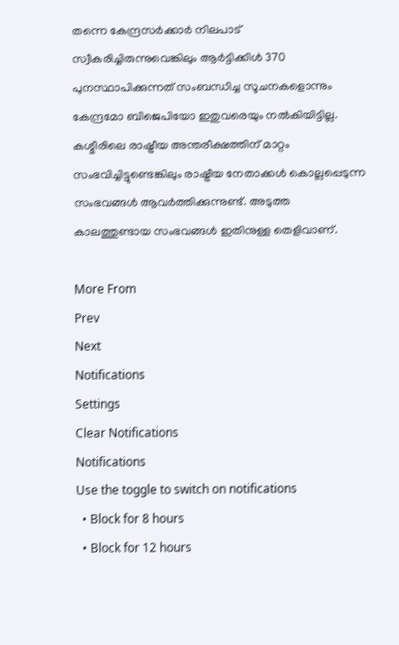തന്നെ കേന്ദ്രസർക്കാർ നിലപാട് സ്വീകരിച്ചിരുന്നുവെങ്കിലും ആർട്ടിക്കിൾ 370 പുനസ്ഥാപിക്കുന്നത് സംബന്ധിച്ച സൂചനകളൊന്നും കേന്ദ്രമോ ബിജെപിയോ ഇതുവരെയും നൽകിയിട്ടില്ല. കശ്മീരിലെ രാഷ്ട്രീയ അന്തരീക്ഷത്തിന് മാറ്റം സംഭവിച്ചിട്ടുണ്ടെങ്കിലും രാഷ്ട്രീയ നേതാക്കൾ കൊല്ലപ്പെടുന്ന സംഭവങ്ങൾ ആവർത്തിക്കുന്നുണ്ട്. അടുത്ത കാലത്തുണ്ടായ സംഭവങ്ങൾ ഇതിനുള്ള തെളിവാണ്.

More From
Prev
Next
Notifications
Settings
Clear Notifications
Notifications
Use the toggle to switch on notifications
  • Block for 8 hours
  • Block for 12 hours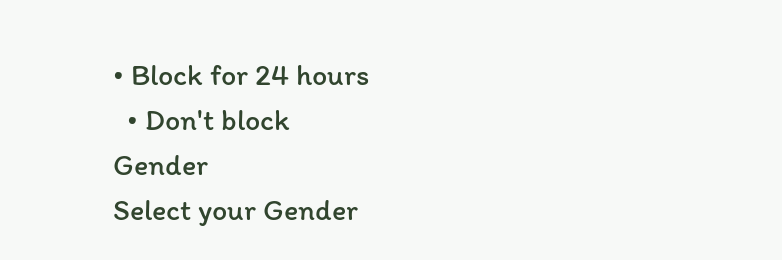• Block for 24 hours
  • Don't block
Gender
Select your Gender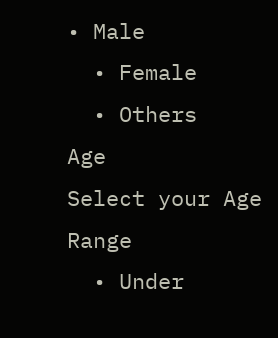• Male
  • Female
  • Others
Age
Select your Age Range
  • Under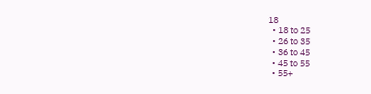18
  • 18 to 25
  • 26 to 35
  • 36 to 45
  • 45 to 55
  • 55+